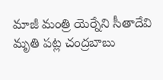మాజీ మంత్రి యెర్నేని సీతాదేవి మృతి పట్ల చంద్రబాబు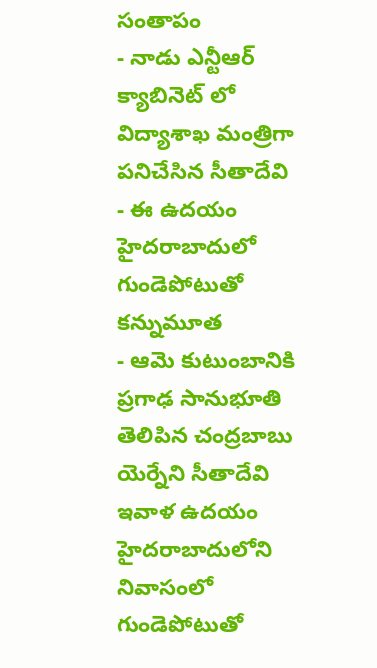సంతాపం
- నాడు ఎన్టీఆర్ క్యాబినెట్ లో విద్యాశాఖ మంత్రిగా పనిచేసిన సీతాదేవి
- ఈ ఉదయం హైదరాబాదులో గుండెపోటుతో కన్నుమూత
- ఆమె కుటుంబానికి ప్రగాఢ సానుభూతి తెలిపిన చంద్రబాబు
యెర్నేని సీతాదేవి ఇవాళ ఉదయం హైదరాబాదులోని నివాసంలో గుండెపోటుతో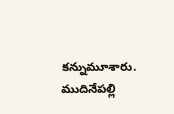కన్నుమూశారు. ముదినేపల్లి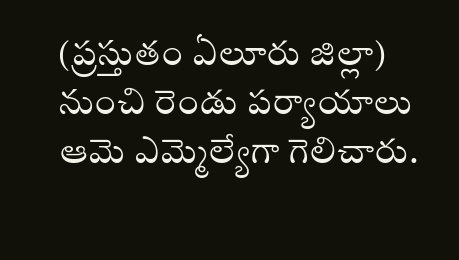(ప్రస్తుతం ఏలూరు జిల్లా) నుంచి రెండు పర్యాయాలు ఆమె ఎమ్మెల్యేగా గెలిచారు.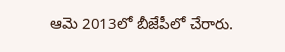ఆమె 2013లో బీజేపీలో చేరారు.